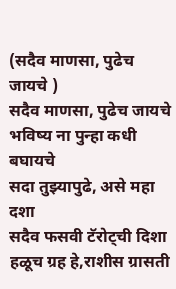(सदैव माणसा, पुढेच जायचे )
सदैव माणसा, पुढेच जायचे
भविष्य ना पुन्हा कधी बघायचे
सदा तुझ्यापुढे, असे महा दशा
सदैव फसवी टॅरोट्ची दिशा
हळूच ग्रह हे,राशीस ग्रासती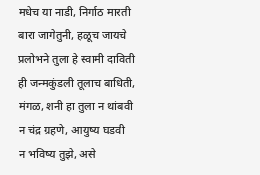मधेच या नाडी, निर्गाठ मारती
बारा जागेतुनी, हळूच जायचे
प्रलोभने तुला हे स्वामी दाविती
ही जन्मकुंडली तूलाच बाधिती,
मंगळ, शनी हा तुला न थांबवी
न चंद्र ग्रहणे, आयुष्य घडवी
न भविष्य तुझे, असे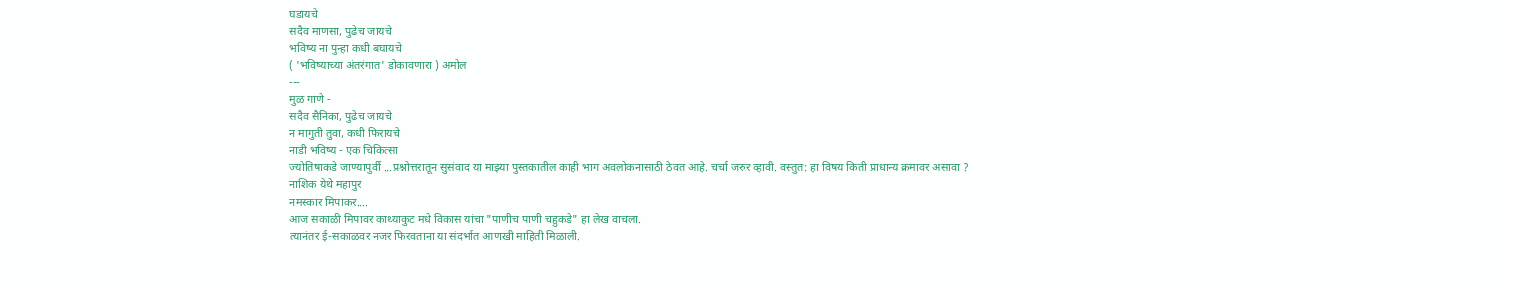घडायचे
सदैव माणसा, पुढेच जायचे
भविष्य ना पुन्हा कधी बघायचे
( 'भविष्याच्या अंतरंगात' डोकावणारा ) अमोल
---
मुळ गाणे -
सदैव सैनिका, पुढेच जायचे
न मागुती तुवा, कधी फिरायचे
नाडी भविष्य - एक चिकित्सा
ज्योतिषाकडे जाण्यापुर्वी ...प्रश्नोत्तरातून सुसंवाद या माझ्या पुस्तकातील काही भाग अवलोकनासाठी ठेवत आहे. चर्चा जरुर व्हावी. वस्तुत: हा विषय किती प्राधान्य क्रमावर असावा ?
नाशिक येथे महापुर
नमस्कार मिपाकर....
आज सकाळी मिपावर काथ्याकुट मधे विकास यांचा "पाणीच पाणी चहुकडे" हा लेख वाचला.
त्यानंतर ई-सकाळवर नजर फिरवताना या संदर्भात आणखी माहिती मिळाली.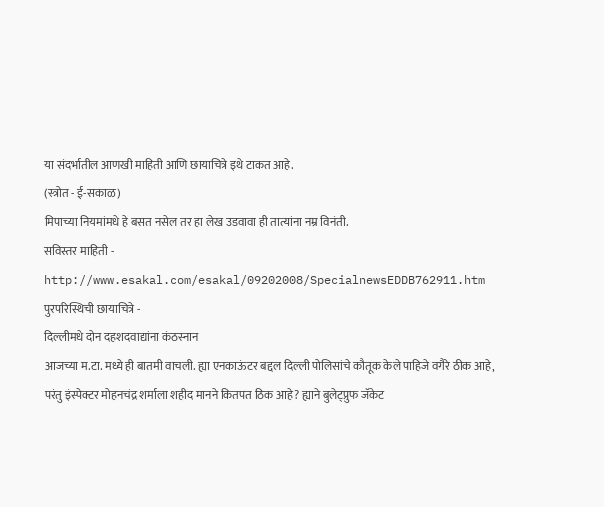या संदर्भातील आणखी माहिती आणि छायाचित्रे इथे टाकत आहे.
(स्त्रोत - ई-सकाळ)
मिपाच्या नियमांमधे हे बसत नसेल तर हा लेख उडवावा ही तात्यांना नम्र विनंती.
सविस्तर माहिती -
http://www.esakal.com/esakal/09202008/SpecialnewsEDDB762911.htm
पुरपरिस्थिची छायाचित्रे -
दिल्लीमधे दोन दहशदवाद्यांना कंठस्नान
आजच्या म.टा. मध्ये ही बातमी वाचली. ह्या एनकाऊंटर बद्दल दिल्ली पोलिसांचे कौतूक केले पाहिजे वगैरे ठीक आहे, परंतु इंस्पेक्टर मोहनचंद्र शर्माला शहीद मानने कितपत ठिक आहे? ह्याने बुलेट्प्रुफ जॅकेट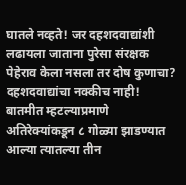घातले नव्हते! जर दहशदवाद्यांशी लढायला जाताना पुरेसा संरक्षक पेहेराव केला नसला तर दोष कुणाचा? दहशदवाद्यांचा नक्कीच नाही! बातमीत म्हटल्याप्रमाणे अतिरेक्यांकडून ८ गोळ्या झाडण्यात आल्या त्यातल्या तीन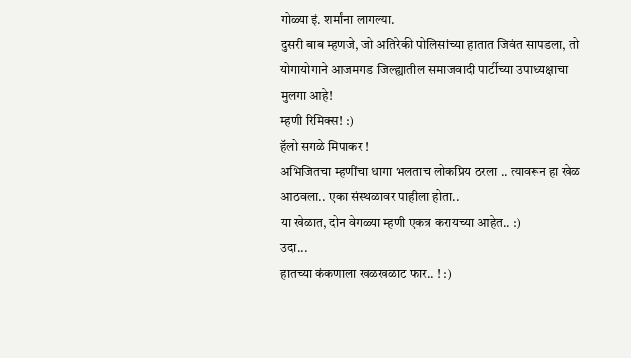गोळ्या इं. शर्मांना लागल्या.
दुसरी बाब म्हणजे, जो अतिरेकी पोलिसांच्या हातात जिवंत सापडला, तो योगायोगाने आजमगड जिल्ह्यातील समाजवादी पार्टीच्या उपाध्यक्षाचा मुलगा आहे!
म्हणी रिमिक्स! :)
हॅलो सगळे मिपाकर !
अभिजितचा म्हणींचा धागा भलताच लोकप्रिय ठरला .. त्यावरून हा खेळ आठवला.. एका संस्थळावर पाहीला होता..
या खेळात, दोन वेगळ्या म्हणी एकत्र करायच्या आहेत.. :)
उदा...
हातच्या कंकणाला खळखळाट फार.. ! :)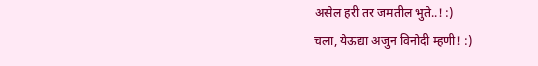असेल हरी तर जमतील भुते..! :)
चला, येऊद्या अजुन विनोदी म्हणी! :)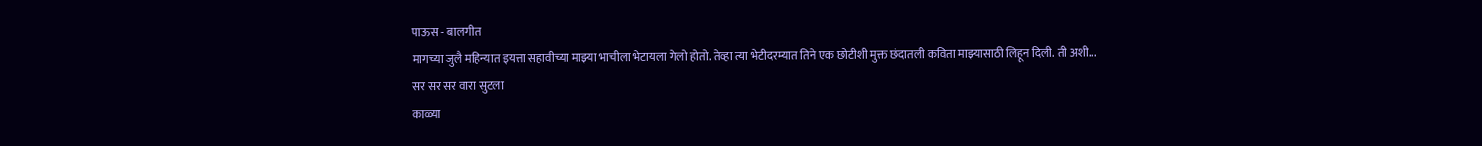पाऊस - बालगीत
मागच्या जुलै महिन्यात इयत्ता सहावीच्या माझ्या भाचीला भेटायला गेलो होतो. तेव्हा त्या भेटीदरम्यात तिने एक छोटीशी मुक्त छंदातली कविता माझ्यासाठी लिहून दिली. ती अशी...
सर सर सर वारा सुटला
काळ्या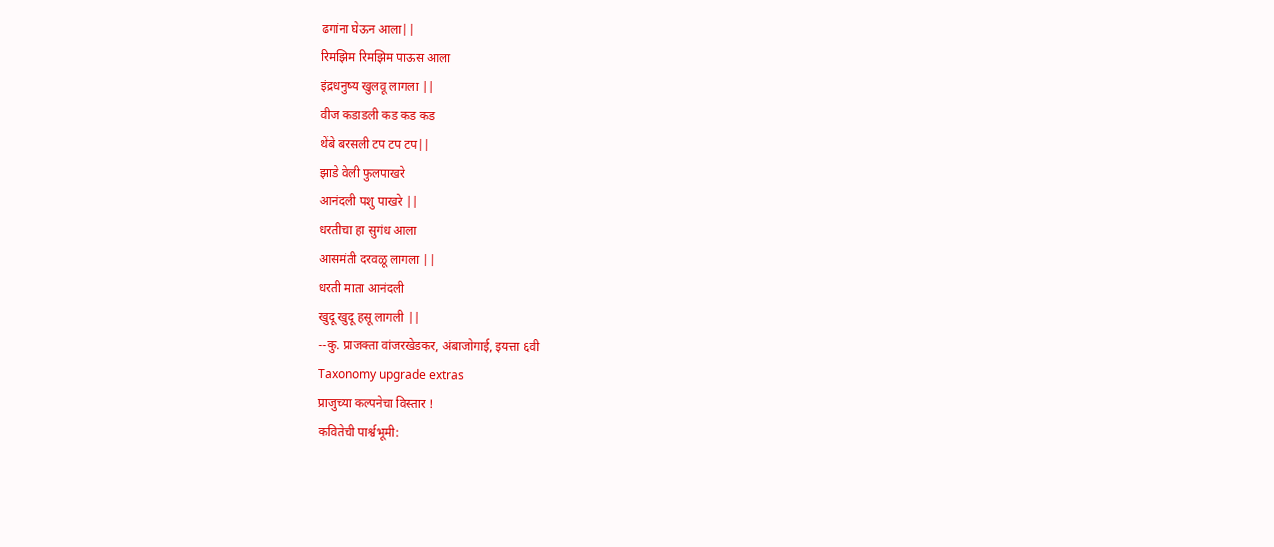ढगांना घेऊन आला||
रिमझिम रिमझिम पाऊस आला
इंद्रधनुष्य खुलवू लागला ||
वीज कडाडली कड कड कड
थेंबे बरसली टप टप टप||
झाडे वेली फुलपाखरे
आनंदली पशु पाखरे ||
धरतीचा हा सुगंध आला
आसमंती दरवळू लागला ||
धरती माता आनंदली
खुदू खुदू हसू लागली ||
--कु. प्राजक्ता वांजरखेडकर, अंबाजोगाई, इयत्ता ६वी
Taxonomy upgrade extras
प्राजुच्या कल्पनेचा विस्तार !
कवितेची पार्श्वभूमी: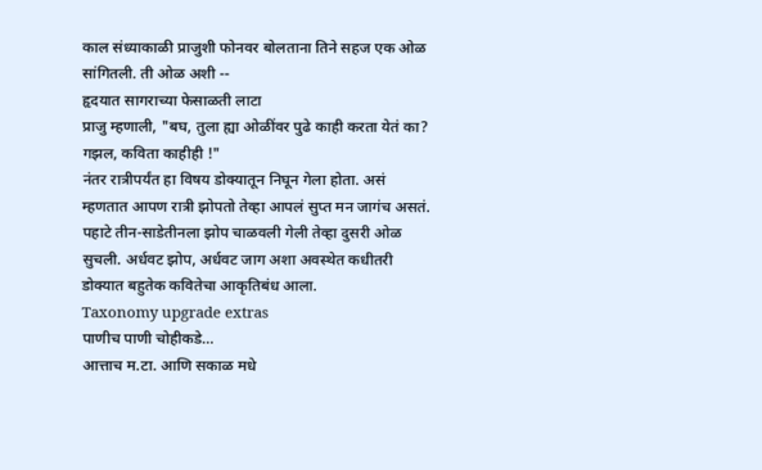काल संध्याकाळी प्राजुशी फोनवर बोलताना तिने सहज एक ओळ सांगितली. ती ओळ अशी --
हृदयात सागराच्या फेसाळती लाटा
प्राजु म्हणाली, "बघ, तुला ह्या ओळींवर पुढे काही करता येतं का? गझल, कविता काहीही !"
नंतर रात्रीपर्यंत हा विषय डोक्यातून निघून गेला होता. असं म्हणतात आपण रात्री झोपतो तेव्हा आपलं सुप्त मन जागंच असतं. पहाटे तीन-साडेतीनला झोप चाळवली गेली तेव्हा दुसरी ओळ सुचली. अर्धवट झोप, अर्धवट जाग अशा अवस्थेत कधीतरी डोक्यात बहुतेक कवितेचा आकृतिबंध आला.
Taxonomy upgrade extras
पाणीच पाणी चोहीकडे...
आत्ताच म.टा. आणि सकाळ मधे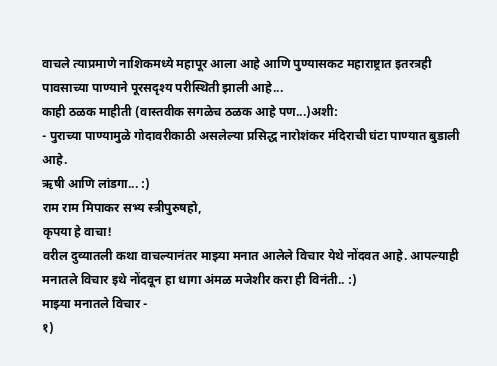वाचले त्याप्रमाणे नाशिकमध्ये महापूर आला आहे आणि पुण्यासकट महाराष्ट्रात इतरत्रही पावसाच्या पाण्याने पूरसदृश्य परीस्थिती झाली आहे...
काही ठळक माहीती (वास्तवीक सगळेच ठळक आहे पण...)अशी:
- पुराच्या पाण्यामुळे गोदावरीकाठी असलेल्या प्रसिद्ध नारोशंकर मंदिराची घंटा पाण्यात बुडाली आहे.
ऋषी आणि लांडगा... :)
राम राम मिपाकर सभ्य स्त्रीपुरुषहो,
कृपया हे वाचा!
वरील दुव्यातली कथा वाचल्यानंतर माझ्या मनात आलेले विचार येथे नोंदवत आहे. आपल्याही मनातले विचार इथे नोंदवून हा धागा अंमळ मजेशीर करा ही विनंती.. :)
माझ्या मनातले विचार -
१)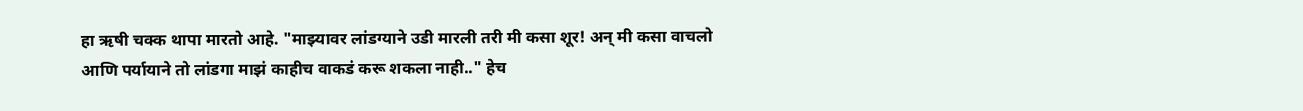हा ऋषी चक्क थापा मारतो आहे. "माझ्यावर लांडग्याने उडी मारली तरी मी कसा शूर! अन् मी कसा वाचलो आणि पर्यायाने तो लांडगा माझं काहीच वाकडं करू शकला नाही.." हेच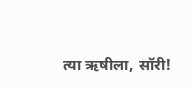त्या ऋषीला, सॉरी!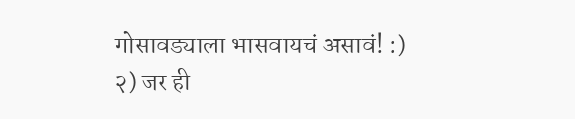गोसावड्याला भासवायचं असावं! :)
२) जर ही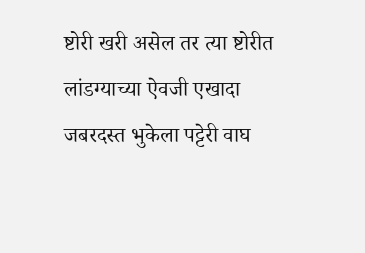ष्टोरी खरी असेल तर त्या ष्टोरीत लांडग्याच्या ऐवजी एखादा जबरदस्त भुकेला पट्टेरी वाघ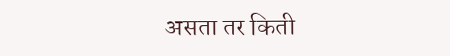असता तर किती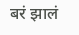बरं झालं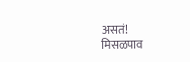असतं!
मिसळपाव